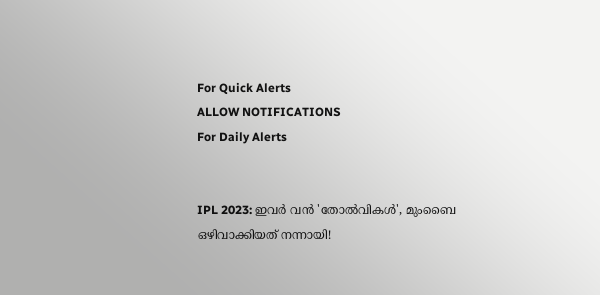For Quick Alerts
ALLOW NOTIFICATIONS
For Daily Alerts


IPL 2023: ഇവര്‍ വന്‍ 'തോല്‍വികള്‍', മുംബൈ ഒഴിവാക്കിയത് നന്നായി!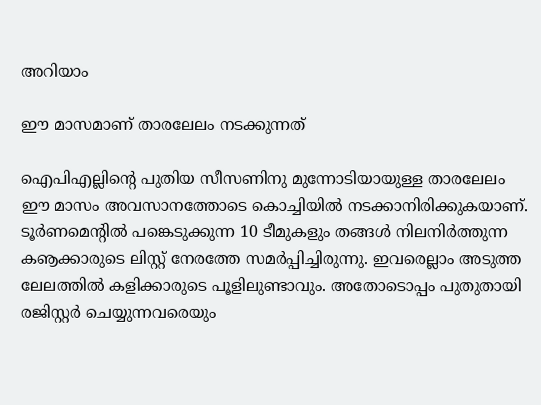അറിയാം

ഈ മാസമാണ് താരലേലം നടക്കുന്നത്

ഐപിഎല്ലിന്റെ പുതിയ സീസണിനു മുന്നോടിയായുള്ള താരലേലം ഈ മാസം അവസാനത്തോടെ കൊച്ചിയില്‍ നടക്കാനിരിക്കുകയാണ്. ടൂര്‍ണമെന്റില്‍ പങ്കെടുക്കുന്ന 10 ടീമുകളും തങ്ങള്‍ നിലനിര്‍ത്തുന്ന കൡക്കാരുടെ ലിസ്റ്റ് നേരത്തേ സമര്‍പ്പിച്ചിരുന്നു. ഇവരെല്ലാം അടുത്ത ലേലത്തില്‍ കളിക്കാരുടെ പൂളിലുണ്ടാവും. അതോടൊപ്പം പുതുതായി രജിസ്റ്റര്‍ ചെയ്യുന്നവരെയും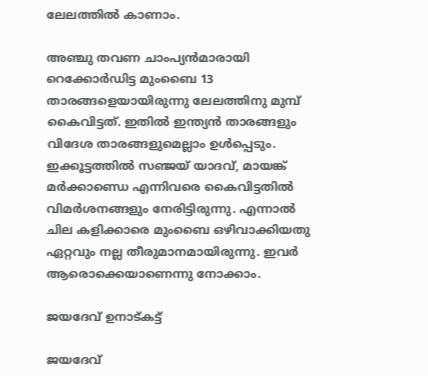ലേലത്തില്‍ കാണാം.

അഞ്ചു തവണ ചാംപ്യന്‍മാരായി റെക്കോര്‍ഡിട്ട മുംബൈ 13 താരങ്ങളെയായിരുന്നു ലേലത്തിനു മുമ്പ് കൈവിട്ടത്. ഇതില്‍ ഇന്ത്യന്‍ താരങ്ങളും വിദേശ താരങ്ങളുമെല്ലാം ഉള്‍പ്പെടും. ഇക്കൂട്ടത്തില്‍ സഞ്ജയ് യാദവ്, മായങ്ക് മര്‍ക്കാണ്ഡെ എന്നിവരെ കൈവിട്ടതില്‍ വിമര്‍ശനങ്ങളും നേരിട്ടിരുന്നു. എന്നാല്‍ ചില കളിക്കാരെ മുംബൈ ഒഴിവാക്കിയതു ഏറ്റവും നല്ല തീരുമാനമായിരുന്നു. ഇവര്‍ ആരൊക്കെയാണെന്നു നോക്കാം.

ജയദേവ് ഉനാട്കട്ട്

ജയദേവ്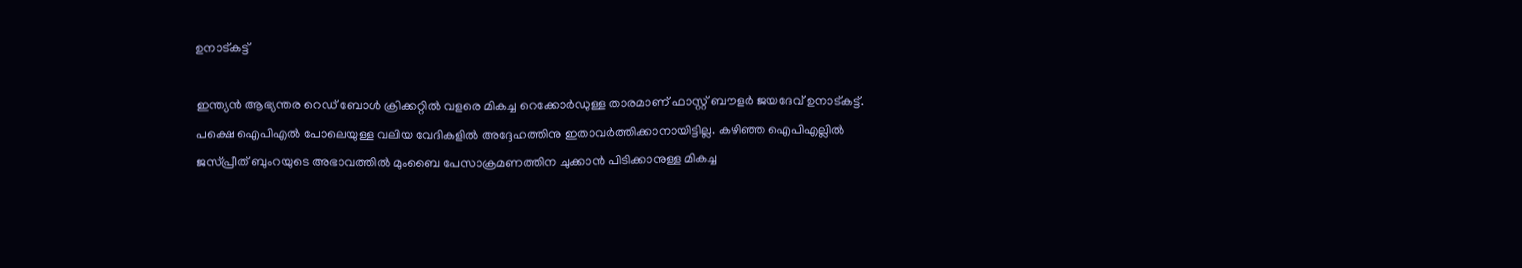ഉനാട്കട്ട്

ഇന്ത്യന്‍ ആഭ്യന്തര റെഡ് ബോള്‍ ക്രിക്കറ്റില്‍ വളരെ മികച്ച റെക്കോര്‍ഡുള്ള താരമാണ് ഫാസ്റ്റ് ബൗളര്‍ ജയദേവ് ഉനാട്കട്ട്. പക്ഷെ ഐപിഎല്‍ പോലെയുള്ള വലിയ വേദികളില്‍ അദ്ദേഹത്തിനു ഇതാവര്‍ത്തിക്കാനായിട്ടില്ല. കഴിഞ്ഞ ഐപിഎല്ലില്‍ ജസ്പ്രീത് ബുംറയുടെ അഭാവത്തില്‍ മുംബൈ പേസാക്രമണത്തിന ചുക്കാന്‍ പിടിക്കാനുള്ള മികച്ച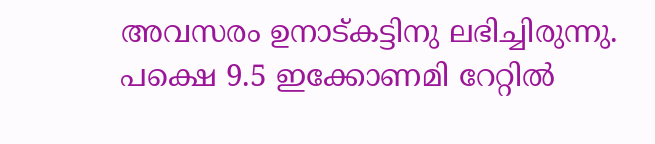അവസരം ഉനാട്കട്ടിനു ലഭിച്ചിരുന്നു. പക്ഷെ 9.5 ഇക്കോണമി റേറ്റില്‍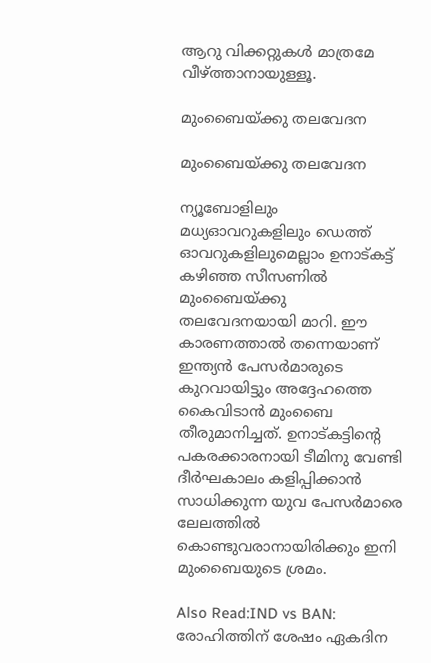ആറു വിക്കറ്റുകള്‍ മാത്രമേ വീഴ്ത്താനായുള്ളൂ.

മുംബൈയ്ക്കു തലവേദന

മുംബൈയ്ക്കു തലവേദന

ന്യൂബോളിലും മധ്യഓവറുകളിലും ഡെത്ത് ഓവറുകളിലുമെല്ലാം ഉനാട്കട്ട് കഴിഞ്ഞ സീസണില്‍ മുംബൈയ്ക്കു തലവേദനയായി മാറി. ഈ കാരണത്താല്‍ തന്നെയാണ് ഇന്ത്യന്‍ പേസര്‍മാരുടെ കുറവായിട്ടും അദ്ദേഹത്തെ കൈവിടാന്‍ മുംബൈ തീരുമാനിച്ചത്. ഉനാട്കട്ടിന്റെ പകരക്കാരനായി ടീമിനു വേണ്ടി ദീര്‍ഘകാലം കളിപ്പിക്കാന്‍ സാധിക്കുന്ന യുവ പേസര്‍മാരെ ലേലത്തില്‍ കൊണ്ടുവരാനായിരിക്കും ഇനി മുംബൈയുടെ ശ്രമം.

Also Read:IND vs BAN: രോഹിത്തിന് ശേഷം ഏകദിന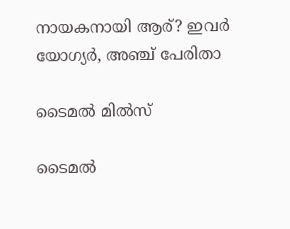നായകനായി ആര്? ഇവര്‍ യോഗ്യര്‍, അഞ്ച് പേരിതാ

ടൈമല്‍ മില്‍സ്

ടൈമല്‍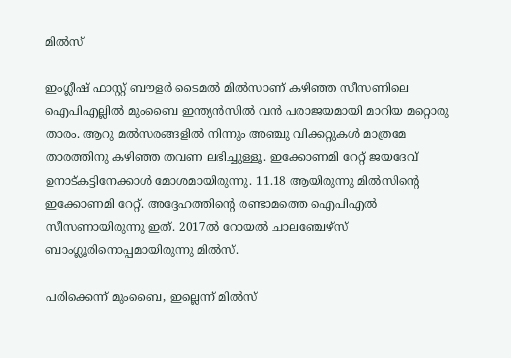മില്‍സ്

ഇംഗ്ലീഷ് ഫാസ്റ്റ് ബൗളര്‍ ടൈമല്‍ മില്‍സാണ് കഴിഞ്ഞ സീസണിലെ ഐപിഎല്ലില്‍ മുംബൈ ഇന്ത്യന്‍സില്‍ വന്‍ പരാജയമായി മാറിയ മറ്റൊരു താരം. ആറു മല്‍സരങ്ങളില്‍ നിന്നും അഞ്ചു വിക്കറ്റുകള്‍ മാത്രമേ താരത്തിനു കഴിഞ്ഞ തവണ ലഭിച്ചുള്ളൂ. ഇക്കോണമി റേറ്റ് ജയദേവ് ഉനാട്കട്ടിനേക്കാള്‍ മോശമായിരുന്നു. 11.18 ആയിരുന്നു മില്‍സിന്റെ ഇക്കോണമി റേറ്റ്. അദ്ദേഹത്തിന്റെ രണ്ടാമത്തെ ഐപിഎല്‍ സീസണായിരുന്നു ഇത്. 2017ല്‍ റോയല്‍ ചാലഞ്ചേഴ്‌സ് ബാംഗ്ലൂരിനൊപ്പമായിരുന്നു മില്‍സ്.

പരിക്കെന്ന് മുംബൈ, ഇല്ലെന്ന് മില്‍സ്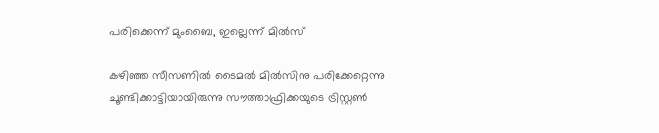പരിക്കെന്ന് മുംബൈ, ഇല്ലെന്ന് മില്‍സ്

കഴിഞ്ഞ സീസണില്‍ ടൈമല്‍ മില്‍സിനു പരിക്കേറ്റെന്നു ചൂണ്ടിക്കാട്ടിയായിരുന്നു സൗത്താഫ്രിക്കയുടെ ട്രിസ്റ്റണ്‍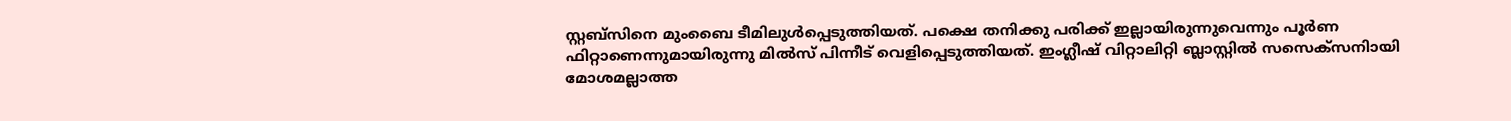സ്റ്റബ്‌സിനെ മുംബൈ ടീമിലുള്‍പ്പെടുത്തിയത്. പക്ഷെ തനിക്കു പരിക്ക് ഇല്ലായിരുന്നുവെന്നും പൂര്‍ണ ഫിറ്റാണെന്നുമായിരുന്നു മില്‍സ് പിന്നീട് വെളിപ്പെടുത്തിയത്. ഇംഗ്ലീഷ് വിറ്റാലിറ്റി ബ്ലാസ്റ്റില്‍ സസെക്‌സനിായി മോശമല്ലാത്ത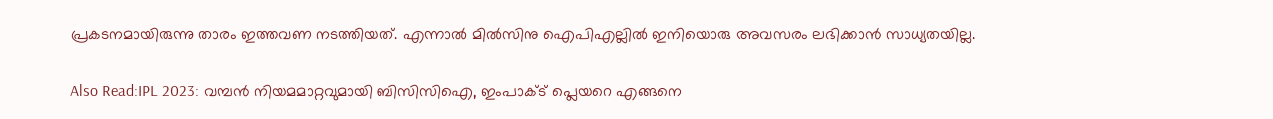പ്രകടനമായിരുന്നു താരം ഇത്തവണ നടത്തിയത്. എന്നാല്‍ മില്‍സിനു ഐപിഎല്ലില്‍ ഇനിയൊരു അവസരം ലഭിക്കാന്‍ സാധ്യതയില്ല.

Also Read:IPL 2023: വമ്പന്‍ നിയമമാറ്റവുമായി ബിസിസിഐ, ഇംപാക്ട് പ്ലെയറെ എങ്ങനെ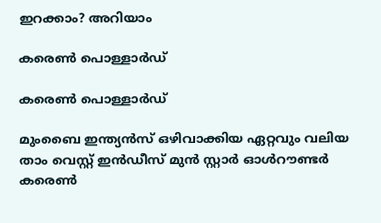ഇറക്കാം? അറിയാം

കരെണ്‍ പൊള്ളാര്‍ഡ്

കരെണ്‍ പൊള്ളാര്‍ഡ്

മുംബൈ ഇന്ത്യന്‍സ് ഒഴിവാക്കിയ ഏറ്റവും വലിയ താം വെസ്റ്റ് ഇന്‍ഡീസ് മുന്‍ സ്റ്റാര്‍ ഓള്‍റൗണ്ടര്‍ കരെണ്‍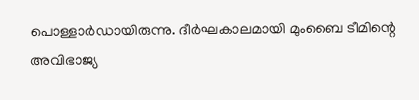പൊള്ളാര്‍ഡായിരുന്നു. ദീര്‍ഘകാലമായി മുംബൈ ടീമിന്റെ അവിഭാജ്യ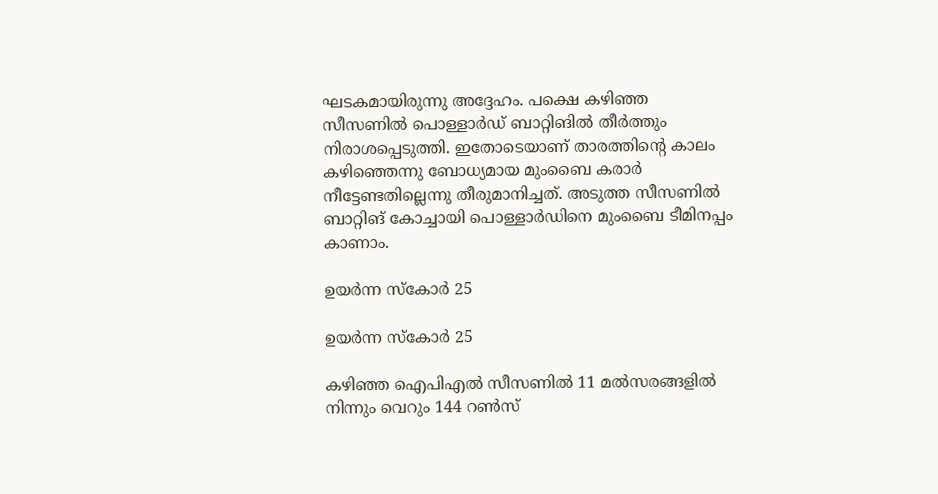ഘടകമായിരുന്നു അദ്ദേഹം. പക്ഷെ കഴിഞ്ഞ സീസണില്‍ പൊള്ളാര്‍ഡ് ബാറ്റിങില്‍ തീര്‍ത്തും നിരാശപ്പെടുത്തി. ഇതോടെയാണ് താരത്തിന്റെ കാലം കഴിഞ്ഞെന്നു ബോധ്യമായ മുംബൈ കരാര്‍ നീട്ടേണ്ടതില്ലെന്നു തീരുമാനിച്ചത്. അടുത്ത സീസണില്‍ ബാറ്റിങ് കോച്ചായി പൊള്ളാര്‍ഡിനെ മുംബൈ ടീമിനപ്പം കാണാം.

ഉയര്‍ന്ന സ്കോര്‍ 25

ഉയര്‍ന്ന സ്കോര്‍ 25

കഴിഞ്ഞ ഐപിഎല്‍ സീസണില്‍ 11 മല്‍സരങ്ങളില്‍ നിന്നും വെറും 144 റണ്‍സ്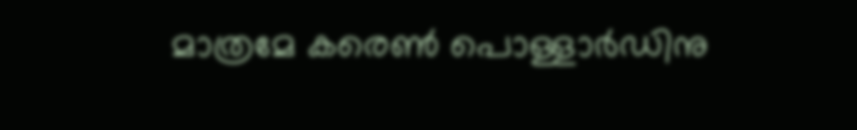മാത്രമേ കരെണ്‍ പൊള്ളാര്‍ഡിനു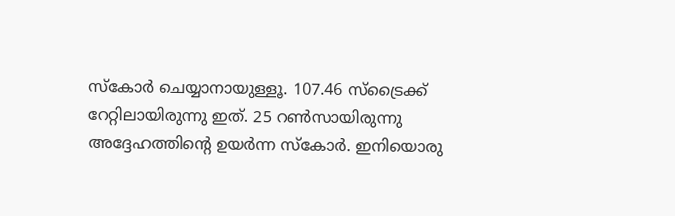സ്‌കോര്‍ ചെയ്യാനായുള്ളൂ. 107.46 സ്‌ട്രൈക്ക് റേറ്റിലായിരുന്നു ഇത്. 25 റണ്‍സായിരുന്നു അദ്ദേഹത്തിന്റെ ഉയര്‍ന്ന സ്‌കോര്‍. ഇനിയൊരു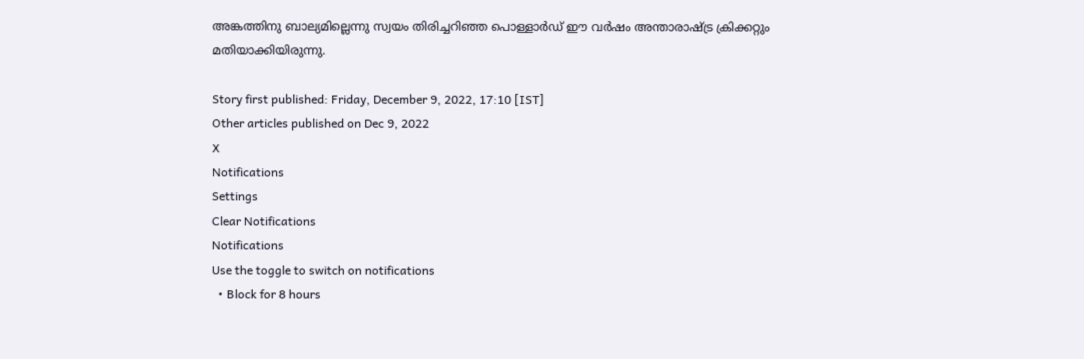അങ്കത്തിനു ബാല്യമില്ലെന്നു സ്വയം തിരിച്ചറിഞ്ഞ പൊള്ളാര്‍ഡ് ഈ വര്‍ഷം അന്താരാഷ്ട്ര ക്രിക്കറ്റും മതിയാക്കിയിരുന്നു.

Story first published: Friday, December 9, 2022, 17:10 [IST]
Other articles published on Dec 9, 2022
X
Notifications
Settings
Clear Notifications
Notifications
Use the toggle to switch on notifications
  • Block for 8 hours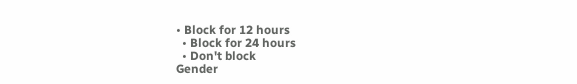• Block for 12 hours
  • Block for 24 hours
  • Don't block
Gender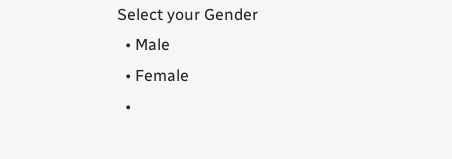Select your Gender
  • Male
  • Female
  •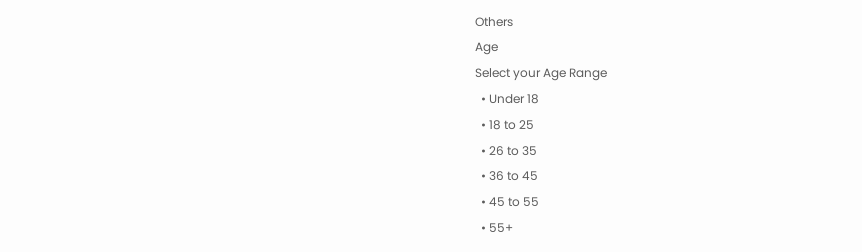Others
Age
Select your Age Range
  • Under 18
  • 18 to 25
  • 26 to 35
  • 36 to 45
  • 45 to 55
  • 55+